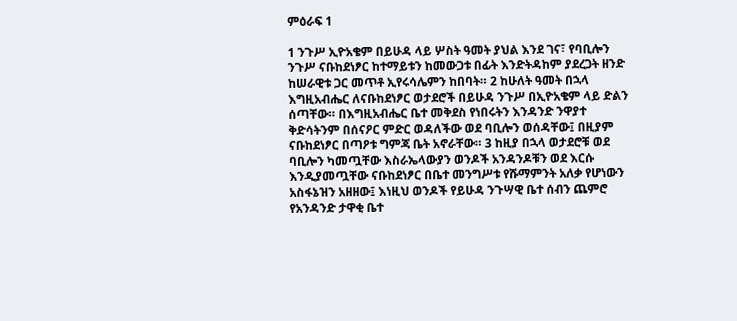ምዕራፍ 1

1 ንጉሥ ኢዮአቄም በይሁዳ ላይ ሦስት ዓመት ያህል እንደ ገና፣ የባቢሎን ንጉሥ ናቡከደነፆር ከተማይቱን ከመውጋቱ በፊት እንድትዳከም ያደረጋት ዘንድ ከሠራዊቱ ጋር መጥቶ ኢየሩሳሌምን ከበባት። 2 ከሁለት ዓመት በኋላ እግዚአብሔር ለናቡከደነፆር ወታደሮች በይሁዳ ንጉሥ በኢዮአቄም ላይ ድልን ሰጣቸው። በእግዚአብሔር ቤተ መቅደስ የነበሩትን እንዳንድ ንዋያተ ቅድሳትንም በሰናዖር ምድር ወዳለችው ወደ ባቢሎን ወሰዳቸው፤ በዚያም ናቡከደነፆር በጣዖቱ ግምጃ ቤት አኖራቸው። 3 ከዚያ በኋላ ወታደሮቹ ወደ ባቢሎን ካመጧቸው እስራኤላውያን ወንዶች አንዳንዶቹን ወደ እርሱ እንዲያመጧቸው ናቡከደነፆር በቤተ መንግሥቱ የሹማምንት አለቃ የሆነውን አስፋኔዝን አዘዘው፤ እነዚህ ወንዶች የይሁዳ ንጉሣዊ ቤተ ሰብን ጨምሮ የአንዳንድ ታዋቂ ቤተ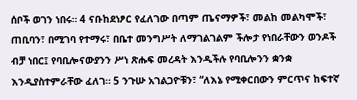ሰቦች ወገን ነበሩ። 4 ናቡከደነፆር የፈለገው በጣም ጤናማዎች፣ መልከ መልካሞች፣ ጠቢባን፣ በሚገባ የተማሩ፣ በቤተ መንግሥት ለማገልገልም ችሎታ የነበራቸውን ወንዶች ብቻ ነበር፤ የባቢሎናውያንን ሥነ ጽሑፍ መረዳት እንዲችሉ የባቢሎንን ቋንቋ እንዲያስተምራቸው ፈለገ። 5 ንጉሡ አገልጋዮቹን፣ “ለእኔ የሚቀርበውን ምርጥና ከፍተኛ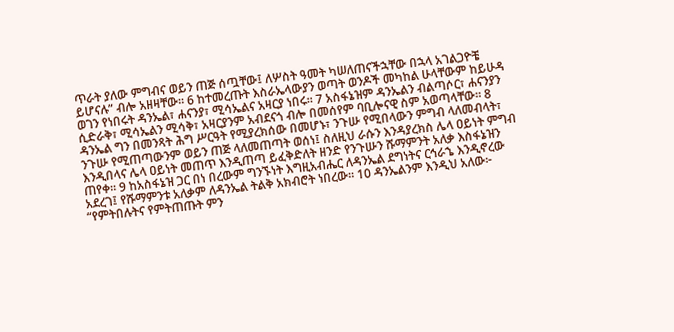ጥራት ያለው ምግብና ወይን ጠጅ ሰጧቸው፤ ለሦስት ዓመት ካሠለጠናችኋቸው በኋላ አገልጋዮቼ ይሆናሉ” ብሎ አዘዛቸው። 6 ከተመረጡት እስራኤላውያን ወጣት ወንዶች መካከል ሁላቸውም ከይሁዳ ወገን የነበሩት ዳንኤል፣ ሐናንያ፣ ሚሳኤልና አዛርያ ነበሩ። 7 አስፋኔዝም ዳንኤልን ብልጣሶር፣ ሐናንያን ሲድራቅ፣ ሚሳኤልን ሚሳቅ፣ አዛርያንም አብደናጎ ብሎ በመሰየም ባቢሎናዊ ስም አወጣላቸው። 8 ዳንኤል ግን በመንጻት ሕግ ሥርዓት የሚያረክሰው በመሆኑ፣ ንጉሡ የሚበላውን ምግብ ላለመብላት፣ ንጉሡ የሚጠጣውንም ወይን ጠጅ ላለመጠጣት ወሰነ፤ ስለዚህ ራሱን እንዳያረክስ ሌላ ዐይነት ምግብ እንዲበላና ሌላ ዐይነት መጠጥ እንዲጠጣ ይፈቅድለት ዘንድ የንጉሡን ሹማምንት አለቃ እስፋኔዝን ጠየቀ። 9 ከአስፋኔዝ ጋር በነ በረውም ግንኙነት እግዚአብሔር ለዳንኤል ደግነትና ርኅራኄ እንዲኖረው አደረገ፤ የሹማምንቱ አለቃም ለዳንኤል ትልቅ አክብሮት ነበረው። 10 ዳንኤልንም እንዲህ አለው፦ “የምትበሉትና የምትጠጡት ምን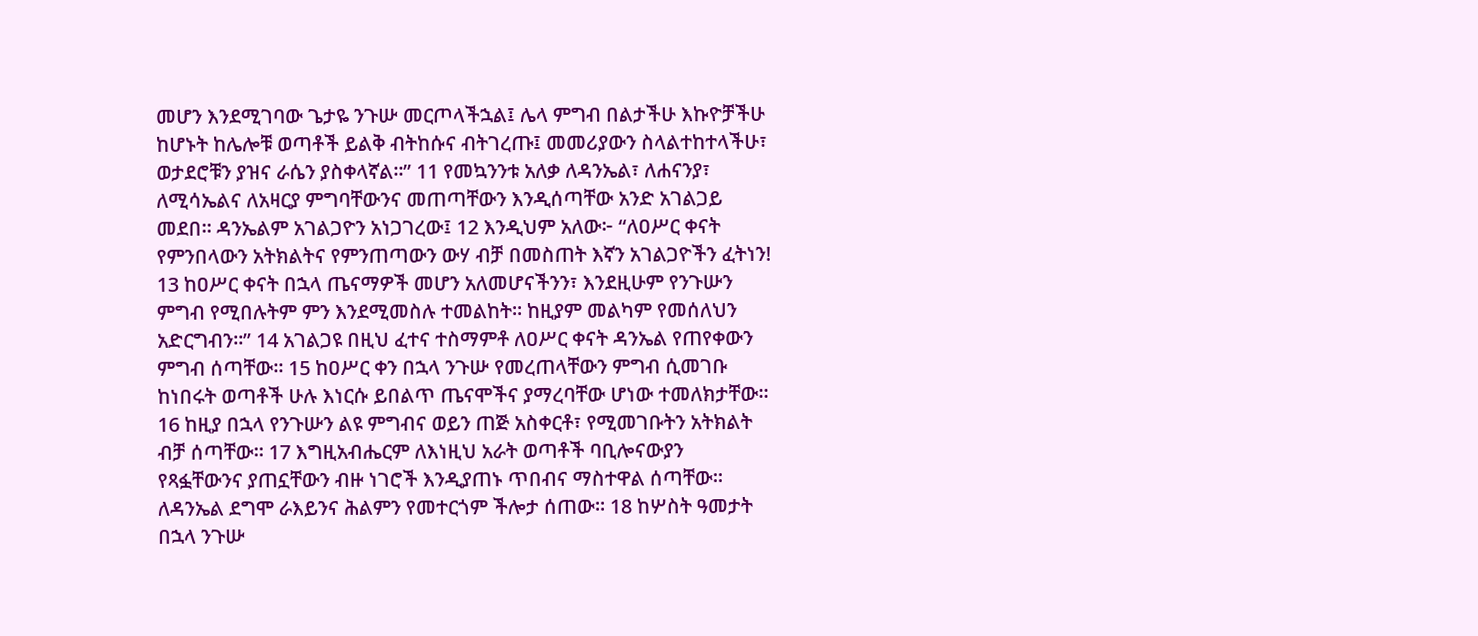መሆን እንደሚገባው ጌታዬ ንጉሡ መርጦላችኋል፤ ሌላ ምግብ በልታችሁ እኩዮቻችሁ ከሆኑት ከሌሎቹ ወጣቶች ይልቅ ብትከሱና ብትገረጡ፤ መመሪያውን ስላልተከተላችሁ፣ ወታደሮቹን ያዝና ራሴን ያስቀላኛል።” 11 የመኳንንቱ አለቃ ለዳንኤል፣ ለሐናንያ፣ ለሚሳኤልና ለአዛርያ ምግባቸውንና መጠጣቸውን እንዲሰጣቸው አንድ አገልጋይ መደበ። ዳንኤልም አገልጋዮን አነጋገረው፤ 12 እንዲህም አለው፦ “ለዐሥር ቀናት የምንበላውን አትክልትና የምንጠጣውን ውሃ ብቻ በመስጠት እኛን አገልጋዮችን ፈትነን! 13 ከዐሥር ቀናት በኋላ ጤናማዎች መሆን አለመሆናችንን፣ እንደዚሁም የንጉሡን ምግብ የሚበሉትም ምን እንደሚመስሉ ተመልከት። ከዚያም መልካም የመሰለህን አድርግብን።” 14 አገልጋዩ በዚህ ፈተና ተስማምቶ ለዐሥር ቀናት ዳንኤል የጠየቀውን ምግብ ሰጣቸው። 15 ከዐሥር ቀን በኋላ ንጉሡ የመረጠላቸውን ምግብ ሲመገቡ ከነበሩት ወጣቶች ሁሉ እነርሱ ይበልጥ ጤናሞችና ያማረባቸው ሆነው ተመለክታቸው። 16 ከዚያ በኋላ የንጉሡን ልዩ ምግብና ወይን ጠጅ አስቀርቶ፣ የሚመገቡትን አትክልት ብቻ ሰጣቸው። 17 እግዚአብሔርም ለእነዚህ አራት ወጣቶች ባቢሎናውያን የጻፏቸውንና ያጠኗቸውን ብዙ ነገሮች እንዲያጠኑ ጥበብና ማስተዋል ሰጣቸው። ለዳንኤል ደግሞ ራእይንና ሕልምን የመተርጎም ችሎታ ሰጠው። 18 ከሦስት ዓመታት በኋላ ንጉሡ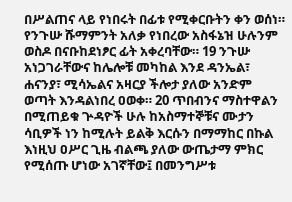በሥልጠና ላይ የነበሩት በፊቱ የሚቀርቡትን ቀን ወሰነ። የንጉሡ ሹማምንት አለቃ የነበረው አስፋኔዝ ሁሉንም ወስዶ በናቡከደነፆር ፊት አቀረባቸው። 19 ንጉሡ አነጋገራቸውና ከሌሎቹ መካከል እንደ ዳንኤል፣ ሐናንያ፣ ሚሳኤልና አዛርያ ችሎታ ያለው አንድም ወጣት እንዳልነበረ ዐወቀ። 20 ጥበብንና ማስተዋልን በሚጠይቁ ጕዳዮች ሁሉ ከአስማተኞቹና ሙታን ሳቢዎች ነን ከሚሉት ይልቅ እርሱን በማማከር በኩል እነዚህ ዐሥር ጊዜ ብልጫ ያለው ውጤታማ ምክር የሚሰጡ ሆነው አገኛቸው፤ በመንግሥቱ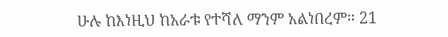ሁሉ ከእነዚህ ከአራቱ የተሻለ ማንም አልነበረም። 21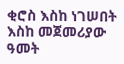ቂሮስ እስከ ነገሠበት እስከ መጀመሪያው ዓመት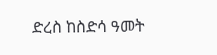ድረስ ከስድሳ ዓመት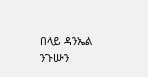በላይ ዳንኤል ንጉሡን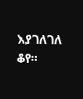እያገለገለ ቆየ።